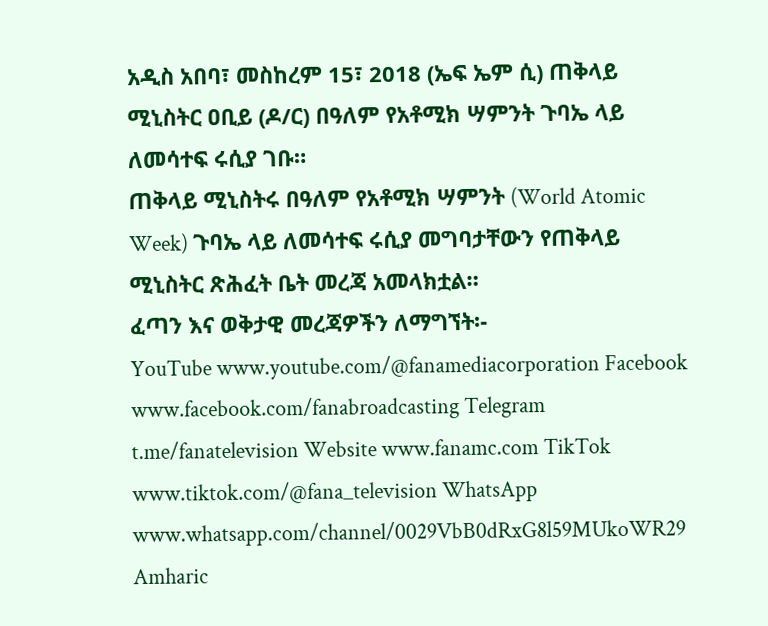አዲስ አበባ፣ መስከረም 15፣ 2018 (ኤፍ ኤም ሲ) ጠቅላይ ሚኒስትር ዐቢይ (ዶ/ር) በዓለም የአቶሚክ ሣምንት ጉባኤ ላይ ለመሳተፍ ሩሲያ ገቡ።
ጠቅላይ ሚኒስትሩ በዓለም የአቶሚክ ሣምንት (World Atomic Week) ጉባኤ ላይ ለመሳተፍ ሩሲያ መግባታቸውን የጠቅላይ ሚኒስትር ጽሕፈት ቤት መረጃ አመላክቷል።
ፈጣን እና ወቅታዊ መረጃዎችን ለማግኘት፡-
YouTube www.youtube.com/@fanamediacorporation Facebook www.facebook.com/fanabroadcasting Telegram t.me/fanatelevision Website www.fanamc.com TikTok www.tiktok.com/@fana_television WhatsApp www.whatsapp.com/channel/0029VbB0dRxG8l59MUkoWR29 Amharic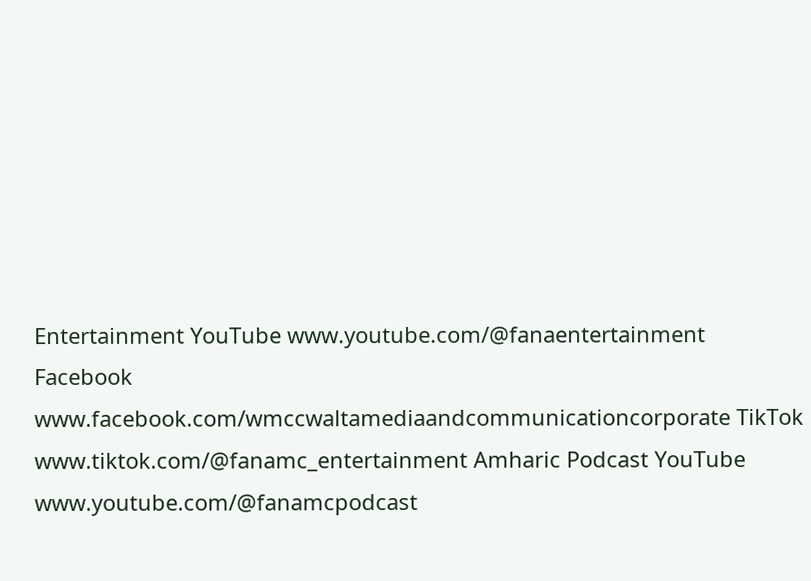Entertainment YouTube www.youtube.com/@fanaentertainment Facebook www.facebook.com/wmccwaltamediaandcommunicationcorporate TikTok www.tiktok.com/@fanamc_entertainment Amharic Podcast YouTube www.youtube.com/@fanamcpodcast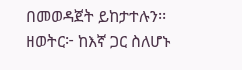በመወዳጀት ይከታተሉን፡፡ ዘወትር፦ ከእኛ ጋር ስለሆኑ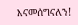እናመሰግናለን!